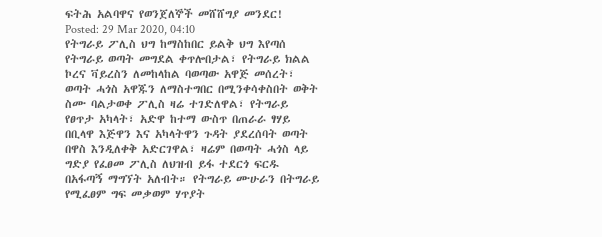ፍትሕ አልባዋና የወንጀለኞች መሸሸግያ መንደር!
Posted: 29 Mar 2020, 04:10
የትግራይ ፖሊስ ህግ ከማስከበር ይልቅ ህግ እየጣሰ የትግራይ ወጣት መግደል ቀጥሎበታል፣ የትግራይ ክልል ኮረና ቫይረስን ለመከላከል ባወጣው አዋጅ መሰረት፣ ወጣት ሓጎስ አዋጁን ለማስተግበር በሚንቀሳቀስበት ወቅት ስሙ ባልታወቀ ፖሊስ ዛሬ ተገድለዋል፣ የትግራይ የፀጥታ አካላት፣ አድዋ ከተማ ውስጥ በጠራራ ፃሃይ በቢላዋ እጅዋን እና አካላትዋን ጉዳት ያደረሰባት ወጣት በዋስ እንዲለቀቅ አድርገዋል፣ ዛሬም በወጣት ሓጎስ ላይ ግድያ የፈፀመ ፖሊስ ለህዝብ ይፋ ተደርጎ ፍርዱ በአፋጣኝ ማግኘት አለብት። የትግራይ ሙሁራን በትግራይ የሚፈፀም ግፍ መቃወም ሃጥያት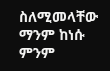ስለሚመላቸው ማንም ከነሱ ምንም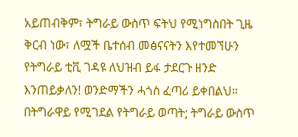አይጠብቅም፣ ትግራይ ውስጥ ፍትህ የሚነግስበት ጊዜ ቅርብ ነው፣ ለሟች ቤተሰብ መፅናናትን እየተመኘሁን የትግራይ ቲቪ ገዳዩ ለህዝብ ይፋ ታደርጉ ዘንድ እንጠይቃለን! ወንድማችን ሓጎስ ፈጣሪ ይቀበልህ። በትግራዋይ የሚገደል የትግራይ ወጣት; ትግራይ ውስጥ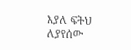እያለ ፍትህ ለያየሰው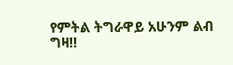የምትል ትግራዋይ አሁንም ልብ ግዛ!!